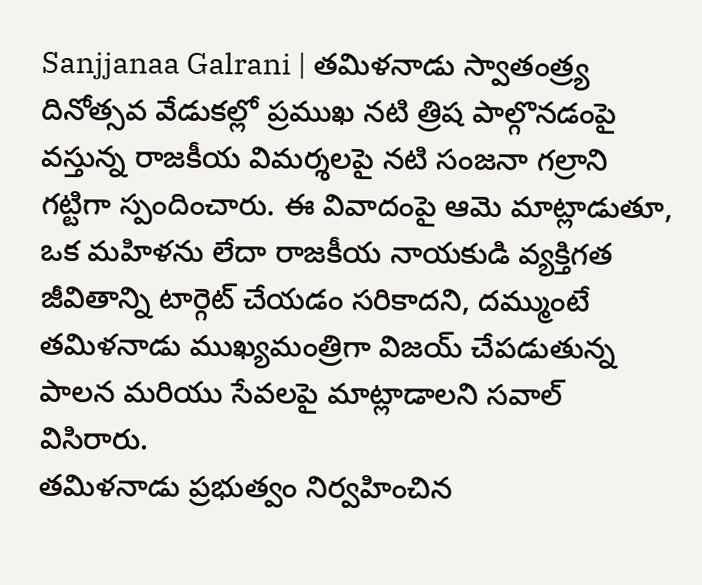Sanjjanaa Galrani | తమిళనాడు స్వాతంత్ర్య దినోత్సవ వేడుకల్లో ప్రముఖ నటి త్రిష పాల్గొనడంపై వస్తున్న రాజకీయ విమర్శలపై నటి సంజనా గల్రాని గట్టిగా స్పందించారు. ఈ వివాదంపై ఆమె మాట్లాడుతూ, ఒక మహిళను లేదా రాజకీయ నాయకుడి వ్యక్తిగత జీవితాన్ని టార్గెట్ చేయడం సరికాదని, దమ్ముంటే తమిళనాడు ముఖ్యమంత్రిగా విజయ్ చేపడుతున్న పాలన మరియు సేవలపై మాట్లాడాలని సవాల్ విసిరారు.
తమిళనాడు ప్రభుత్వం నిర్వహించిన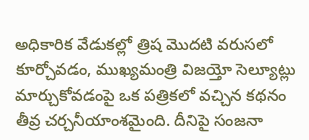అధికారిక వేడుకల్లో త్రిష మొదటి వరుసలో కూర్చోవడం, ముఖ్యమంత్రి విజయ్తో సెల్యూట్లు మార్చుకోవడంపై ఒక పత్రికలో వచ్చిన కథనం తీవ్ర చర్చనీయాంశమైంది. దీనిపై సంజనా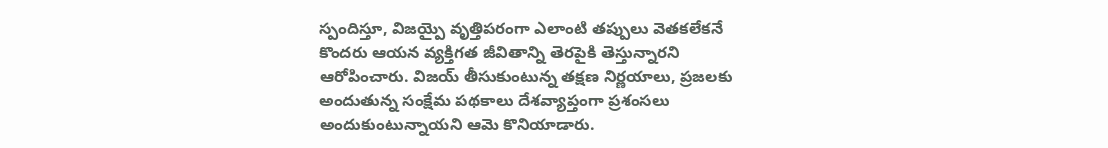స్పందిస్తూ, విజయ్పై వృత్తిపరంగా ఎలాంటి తప్పులు వెతకలేకనే కొందరు ఆయన వ్యక్తిగత జీవితాన్ని తెరపైకి తెస్తున్నారని ఆరోపించారు. విజయ్ తీసుకుంటున్న తక్షణ నిర్ణయాలు, ప్రజలకు అందుతున్న సంక్షేమ పథకాలు దేశవ్యాప్తంగా ప్రశంసలు అందుకుంటున్నాయని ఆమె కొనియాడారు.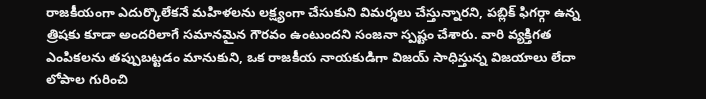రాజకీయంగా ఎదుర్కొలేకనే మహిళలను లక్ష్యంగా చేసుకుని విమర్శలు చేస్తున్నారని, పబ్లిక్ ఫిగర్గా ఉన్న త్రిషకు కూడా అందరిలాగే సమానమైన గౌరవం ఉంటుందని సంజనా స్పష్టం చేశారు. వారి వ్యక్తిగత ఎంపికలను తప్పుబట్టడం మానుకుని, ఒక రాజకీయ నాయకుడిగా విజయ్ సాధిస్తున్న విజయాలు లేదా లోపాల గురించి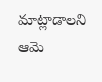మాట్లాడాలని ఆమె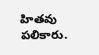హితవు పలికారు.